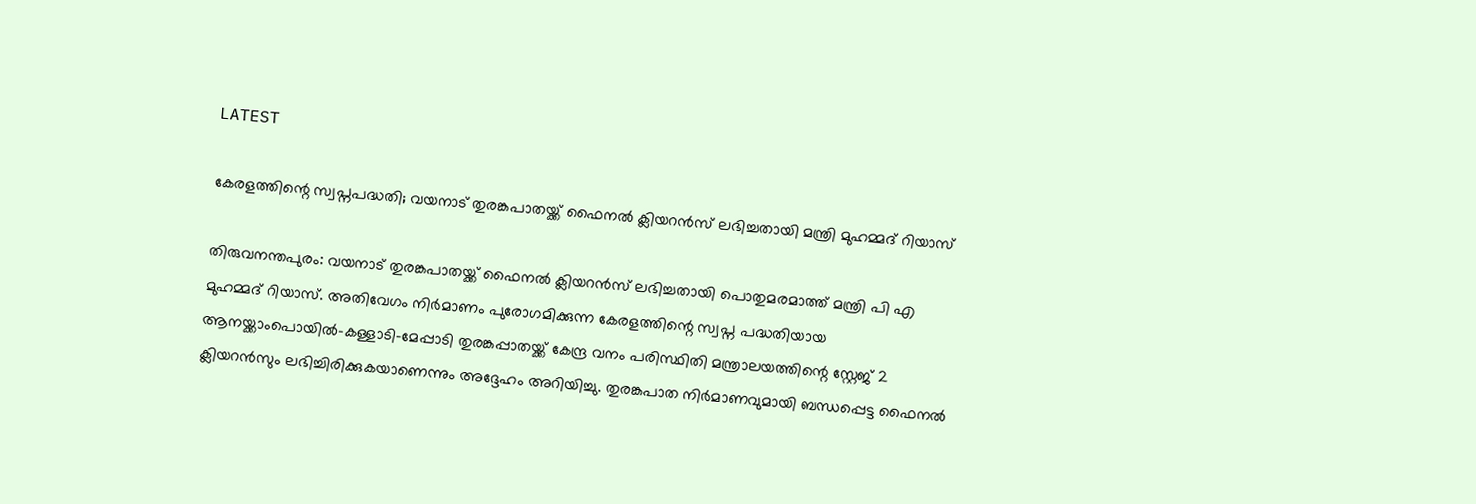LATEST

കേരളത്തിന്റെ സ്വപ്നപദ്ധതി; വയനാട് തുരങ്കപാതയ്ക്ക് ഫൈനൽ ക്ലിയറൻസ് ലഭിച്ചതായി മന്ത്രി മുഹമ്മദ് റിയാസ്

തിരുവനന്തപുരം: വയനാട് തുരങ്കപാതയ്ക്ക് ഫൈനൽ ക്ലിയറൻസ് ലഭിച്ചതായി പൊതുമരമാത്ത് മന്ത്രി പി എ മുഹമ്മദ് റിയാസ്. അതിവേഗം നിർമാണം പുരോഗമിക്കുന്ന കേരളത്തിന്റെ സ്വപ്ന പദ്ധതിയായ ആനയ്ക്കാംപൊയിൽ-കള്ളാടി-മേപ്പാടി തുരങ്കപ്പാതയ്ക്ക് കേന്ദ്ര വനം പരിസ്ഥിതി മന്ത്രാലയത്തിന്റെ സ്റ്റേജ് 2 ക്ലിയറൻസും ലഭിച്ചിരിക്കുകയാണെന്നും അദ്ദേഹം അറിയിച്ചു. തുരങ്കപാത നിർമാണവുമായി ബന്ധപ്പെട്ട ഫൈനൽ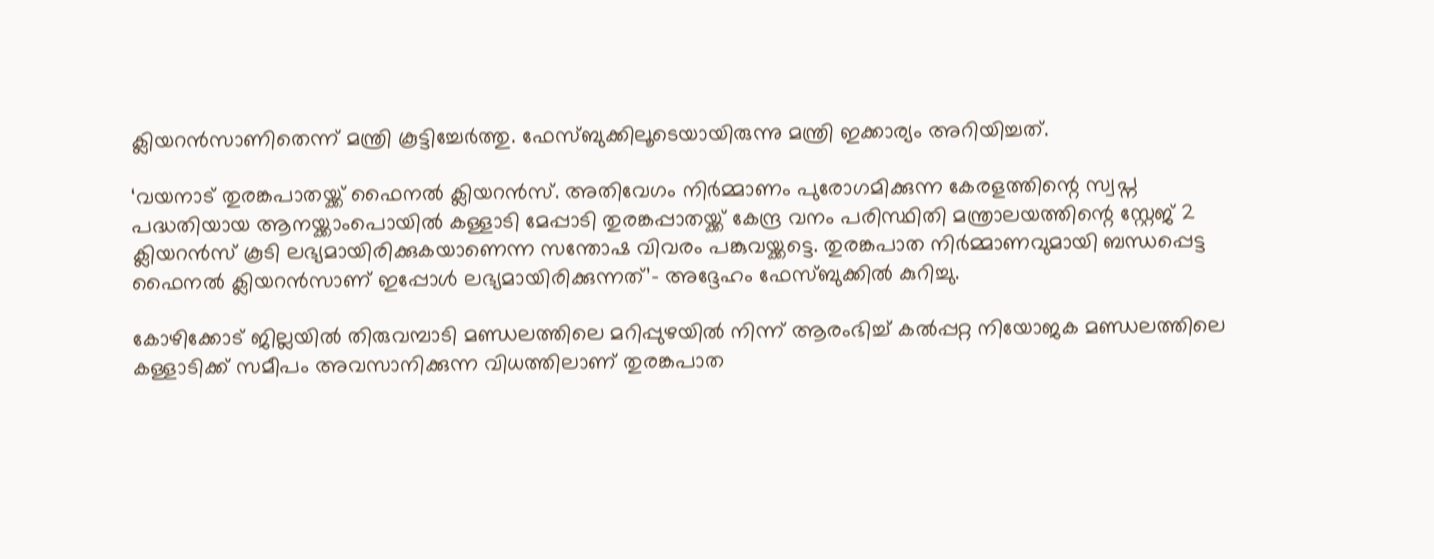ക്ലിയറൻസാണിതെന്ന് മന്ത്രി കൂട്ടിച്ചേർത്തു. ഫേസ്ബുക്കിലൂടെയായിരുന്നു മന്ത്രി ഇക്കാര്യം അറിയിച്ചത്.

‘വയനാട് തുരങ്കപാതയ്ക്ക് ഫൈനൽ ക്ലിയറൻസ്. അതിവേഗം നിർമ്മാണം പുരോഗമിക്കുന്ന കേരളത്തിന്റെ സ്വപ്ന പദ്ധതിയായ ആനയ്ക്കാംപൊയിൽ കള്ളാടി മേപ്പാടി തുരങ്കപ്പാതയ്ക്ക് കേന്ദ്ര വനം പരിസ്ഥിതി മന്ത്രാലയത്തിന്റെ സ്റ്റേജ് 2 ക്ലിയറൻസ് കൂടി ലഭ്യമായിരിക്കുകയാണെന്ന സന്തോഷ വിവരം പങ്കുവയ്ക്കട്ടെ. തുരങ്കപാത നിർമ്മാണവുമായി ബന്ധപ്പെട്ട ഫൈനൽ ക്ലിയറൻസാണ് ഇപ്പോൾ ലഭ്യമായിരിക്കുന്നത്’- അദ്ദേഹം ഫേസ്ബുക്കിൽ കുറിച്ചു.

കോഴിക്കോട് ജില്ലയിൽ തിരുവമ്പാടി മണ്ഡലത്തിലെ മറിപ്പുഴയില്‍ നിന്ന് ആരംഭിച്ച് കല്‍പ്പറ്റ നിയോജക മണ്ഡലത്തിലെ കള്ളാടിക്ക് സമീപം അവസാനിക്കുന്ന വിധത്തിലാണ് തുരങ്കപാത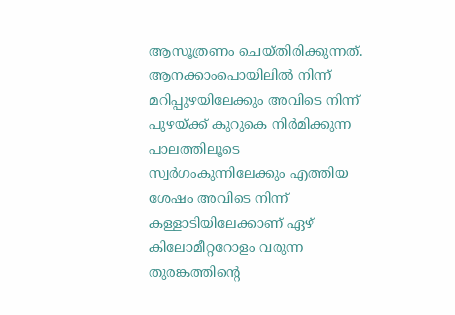ആസൂത്രണം ചെയ്തിരിക്കുന്നത്. ആനക്കാംപൊയിലില്‍ നിന്ന് മറിപ്പുഴയിലേക്കും അവിടെ നിന്ന് പുഴയ്ക്ക് കുറുകെ നിര്‍മിക്കുന്ന പാലത്തിലൂടെ സ്വര്‍ഗംകുന്നിലേക്കും എത്തിയ ശേഷം അവിടെ നിന്ന് കള്ളാടിയിലേക്കാണ് ഏഴ് കിലോമീറ്ററോളം വരുന്ന തുരങ്കത്തിന്റെ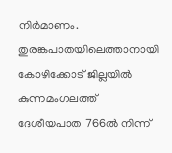നിര്‍മാണം. തുരങ്കപാതയിലെത്താനായി കോഴിക്കോട് ജില്ലയില്‍ കുന്നമംഗലത്ത് ദേശീയപാത 766ല്‍ നിന്ന്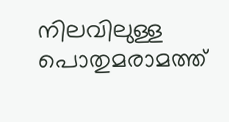നിലവിലുള്ള പൊതുമരാമത്ത്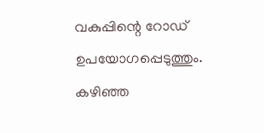വകുപ്പിന്റെ റോഡ് ഉപയോഗപ്പെടുത്തും. കഴിഞ്ഞ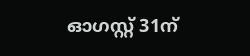ഓഗസ്റ്റ് 31ന്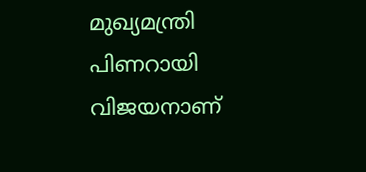മുഖ്യമന്ത്രി പിണറായി വിജയനാണ്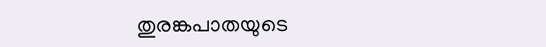തുരങ്കപാതയുടെ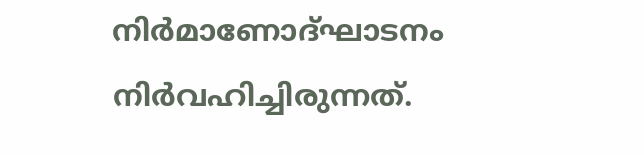നിര്‍മാണോദ്ഘാടനം നിര്‍വഹിച്ചിരുന്നത്.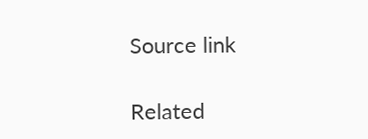Source link

Related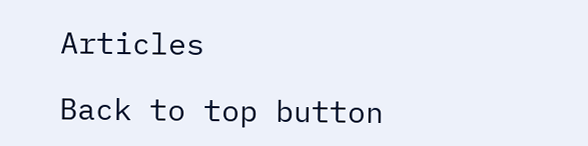Articles

Back to top button